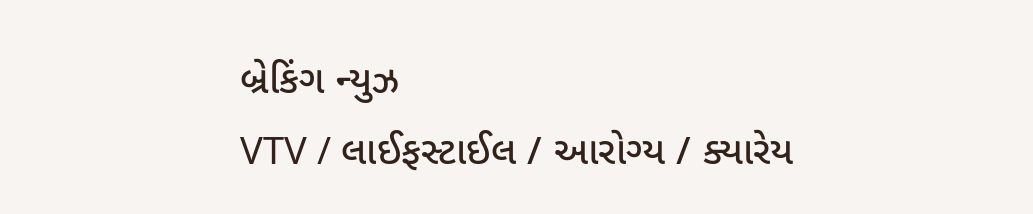બ્રેકિંગ ન્યુઝ
VTV / લાઈફસ્ટાઈલ / આરોગ્ય / ક્યારેય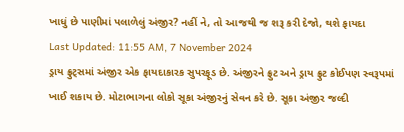ખાધું છે પાણીમાં પલાળેલું અંજીર? નહીં ને, તો આજથી જ શરૂ કરી દેજો, થશે ફાયદા
Last Updated: 11:55 AM, 7 November 2024
ડ્રાય ફ્રુટ્સમાં અંજીર એક ફાયદાકારક સુપરફૂડ છે. અંજીરને ફ્રુટ અને ડ્રાય ફ્રુટ કોઈપણ સ્વરૂપમાં ખાઈ શકાય છે. મોટાભાગના લોકો સૂકા અંજીરનું સેવન કરે છે. સૂકા અંજીર જલ્દી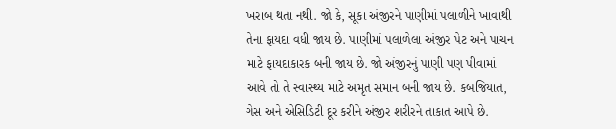ખરાબ થતા નથી. જો કે, સૂકા અંજીરને પાણીમાં પલાળીને ખાવાથી તેના ફાયદા વધી જાય છે. પાણીમાં પલાળેલા અંજીર પેટ અને પાચન માટે ફાયદાકારક બની જાય છે. જો અંજીરનું પાણી પણ પીવામાં આવે તો તે સ્વાસ્થ્ય માટે અમૃત સમાન બની જાય છે. કબજિયાત, ગેસ અને એસિડિટી દૂર કરીને અંજીર શરીરને તાકાત આપે છે.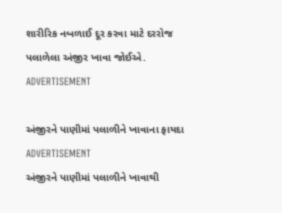શારીરિક નબળાઈ દૂર કરવા માટે દરરોજ પલાળેલા અંજીર ખાવા જોઈએ.
ADVERTISEMENT

અંજીરને પાણીમાં પલાળીને ખાવાના ફાયદા
ADVERTISEMENT
અંજીરને પાણીમાં પલાળીને ખાવાથી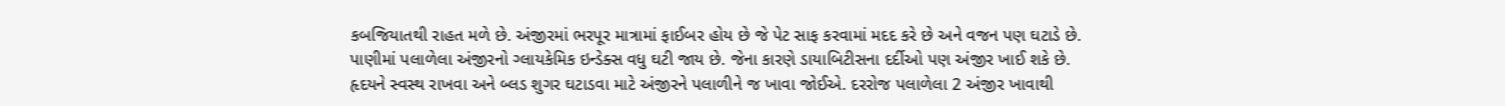કબજિયાતથી રાહત મળે છે. અંજીરમાં ભરપૂર માત્રામાં ફાઈબર હોય છે જે પેટ સાફ કરવામાં મદદ કરે છે અને વજન પણ ઘટાડે છે. પાણીમાં પલાળેલા અંજીરનો ગ્લાયકેમિક ઇન્ડેક્સ વધુ ઘટી જાય છે. જેના કારણે ડાયાબિટીસના દર્દીઓ પણ અંજીર ખાઈ શકે છે. હૃદયને સ્વસ્થ રાખવા અને બ્લડ શુગર ઘટાડવા માટે અંજીરને પલાળીને જ ખાવા જોઈએ. દરરોજ પલાળેલા 2 અંજીર ખાવાથી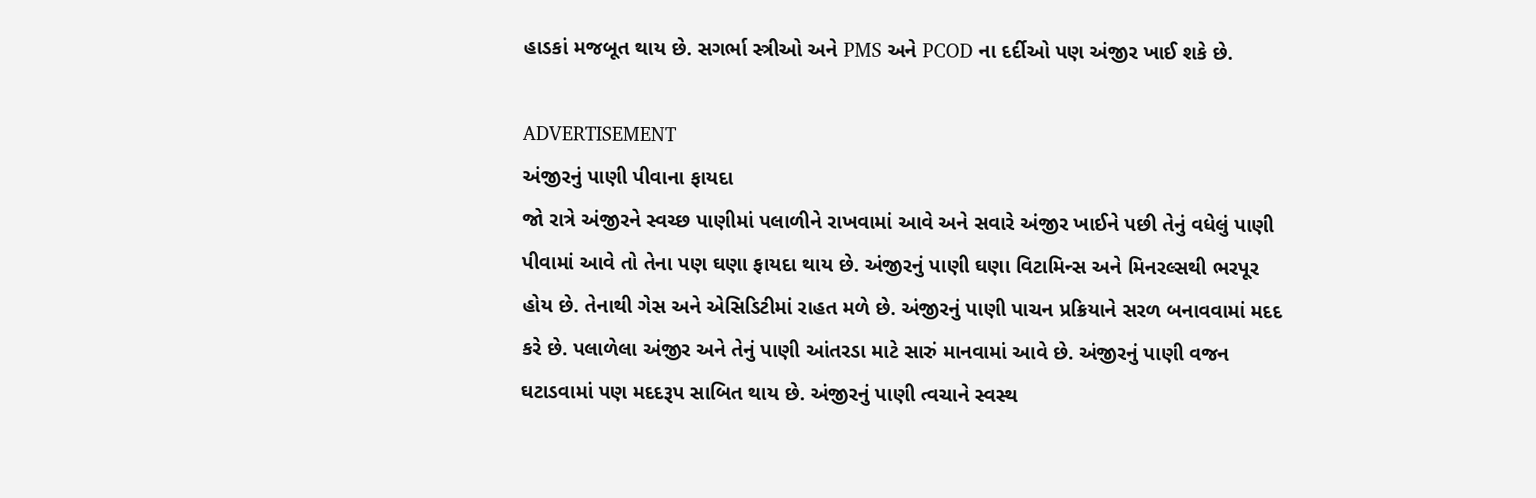હાડકાં મજબૂત થાય છે. સગર્ભા સ્ત્રીઓ અને PMS અને PCOD ના દર્દીઓ પણ અંજીર ખાઈ શકે છે.

ADVERTISEMENT
અંજીરનું પાણી પીવાના ફાયદા
જો રાત્રે અંજીરને સ્વચ્છ પાણીમાં પલાળીને રાખવામાં આવે અને સવારે અંજીર ખાઈને પછી તેનું વધેલું પાણી પીવામાં આવે તો તેના પણ ઘણા ફાયદા થાય છે. અંજીરનું પાણી ઘણા વિટામિન્સ અને મિનરલ્સથી ભરપૂર હોય છે. તેનાથી ગેસ અને એસિડિટીમાં રાહત મળે છે. અંજીરનું પાણી પાચન પ્રક્રિયાને સરળ બનાવવામાં મદદ કરે છે. પલાળેલા અંજીર અને તેનું પાણી આંતરડા માટે સારું માનવામાં આવે છે. અંજીરનું પાણી વજન ઘટાડવામાં પણ મદદરૂપ સાબિત થાય છે. અંજીરનું પાણી ત્વચાને સ્વસ્થ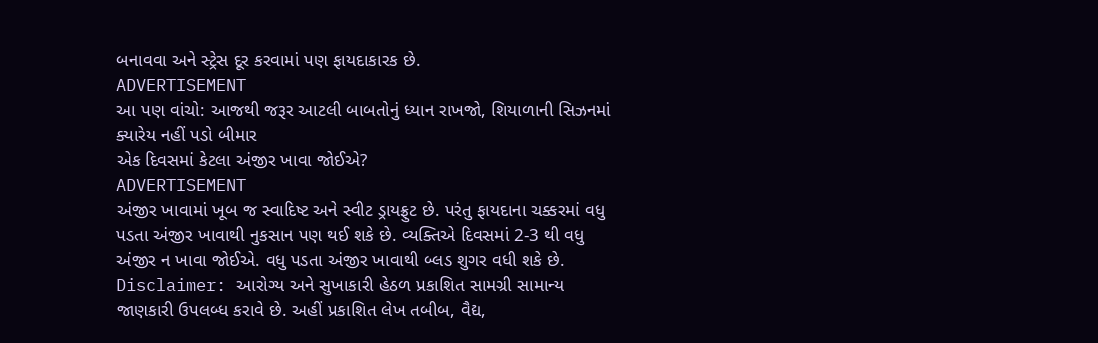બનાવવા અને સ્ટ્રેસ દૂર કરવામાં પણ ફાયદાકારક છે.
ADVERTISEMENT
આ પણ વાંચો: આજથી જરૂર આટલી બાબતોનું ધ્યાન રાખજો, શિયાળાની સિઝનમાં ક્યારેય નહીં પડો બીમાર
એક દિવસમાં કેટલા અંજીર ખાવા જોઈએ?
ADVERTISEMENT
અંજીર ખાવામાં ખૂબ જ સ્વાદિષ્ટ અને સ્વીટ ડ્રાયફ્રુટ છે. પરંતુ ફાયદાના ચક્કરમાં વધુ પડતા અંજીર ખાવાથી નુકસાન પણ થઈ શકે છે. વ્યક્તિએ દિવસમાં 2-3 થી વધુ અંજીર ન ખાવા જોઈએ. વધુ પડતા અંજીર ખાવાથી બ્લડ શુગર વધી શકે છે.
Disclaimer: આરોગ્ય અને સુખાકારી હેઠળ પ્રકાશિત સામગ્રી સામાન્ય જાણકારી ઉપલબ્ધ કરાવે છે. અહીં પ્રકાશિત લેખ તબીબ, વૈદ્ય,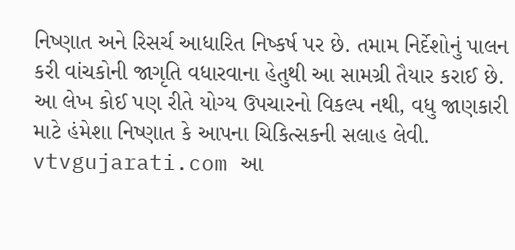નિષ્ણાત અને રિસર્ચ આધારિત નિષ્કર્ષ પર છે. તમામ નિર્દેશોનું પાલન કરી વાંચકોની જાગૃતિ વધારવાના હેતુથી આ સામગ્રી તૈયાર કરાઈ છે. આ લેખ કોઈ પણ રીતે યોગ્ય ઉપચારનો વિકલ્પ નથી, વધુ જાણકારી માટે હંમેશા નિષ્ણાત કે આપના ચિકિત્સકની સલાહ લેવી. vtvgujarati.com આ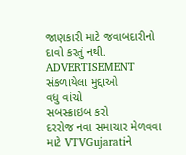જાણકારી માટે જવાબદારીનો દાવો કરતું નથી.
ADVERTISEMENT
સંકળાયેલા મુદ્દાઓ
વધુ વાંચો
સબસ્ક્રાઇબ કરો
દરરોજ નવા સમાચાર મેળવવા માટે VTVGujaratiને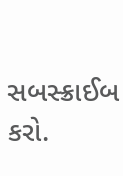સબસ્ક્રાઈબ કરો.